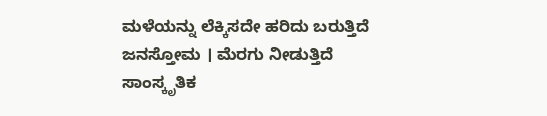ಮಳೆಯನ್ನು ಲೆಕ್ಕಿಸದೇ ಹರಿದು ಬರುತ್ತಿದೆ ಜನಸ್ತೋಮ । ಮೆರಗು ನೀಡುತ್ತಿದೆ ಸಾಂಸ್ಕೃತಿಕ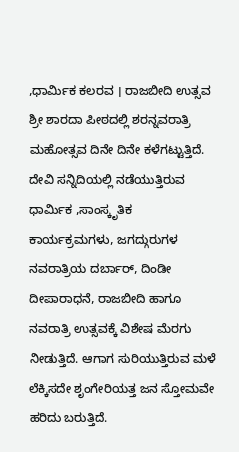,ಧಾರ್ಮಿಕ ಕಲರವ । ರಾಜಬೀದಿ ಉತ್ಸವ
ಶ್ರೀ ಶಾರದಾ ಪೀಠದಲ್ಲಿ ಶರನ್ನವರಾತ್ರಿ ಮಹೋತ್ಸವ ದಿನೇ ದಿನೇ ಕಳೆಗಟ್ಟುತ್ತಿದೆ. ದೇವಿ ಸನ್ನಿದಿಯಲ್ಲಿ ನಡೆಯುತ್ತಿರುವ ಧಾರ್ಮಿಕ ,ಸಾಂಸ್ಕೃತಿಕ ಕಾರ್ಯಕ್ರಮಗಳು, ಜಗದ್ಗುರುಗಳ ನವರಾತ್ರಿಯ ದರ್ಬಾರ್, ದಿಂಡೀ ದೀಪಾರಾಧನೆ, ರಾಜಬೀದಿ ಹಾಗೂ ನವರಾತ್ರಿ ಉತ್ಸವಕ್ಕೆ ವಿಶೇಷ ಮೆರಗು ನೀಡುತ್ತಿದೆ. ಆಗಾಗ ಸುರಿಯುತ್ತಿರುವ ಮಳೆ ಲೆಕ್ಕಿಸದೇ ಶೃಂಗೇರಿಯತ್ತ ಜನ ಸ್ತೋಮವೇ ಹರಿದು ಬರುತ್ತಿದೆ.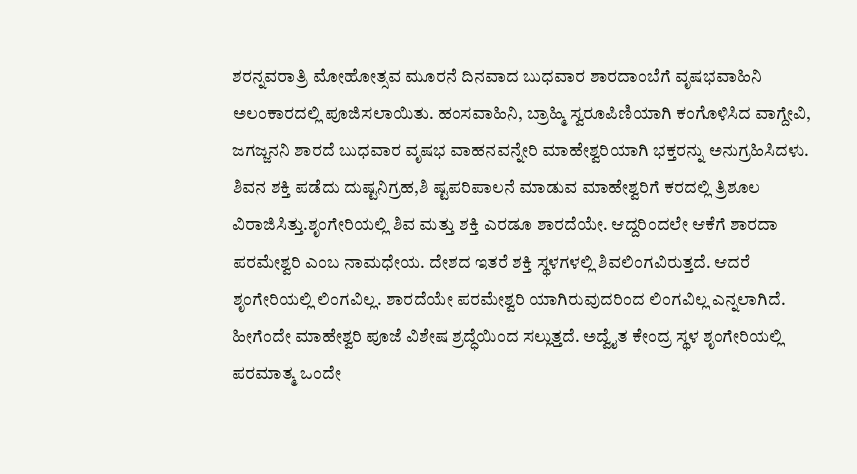ಶರನ್ನವರಾತ್ರಿ ಮೋಹೋತ್ಸವ ಮೂರನೆ ದಿನವಾದ ಬುಧವಾರ ಶಾರದಾಂಬೆಗೆ ವೃಷಭವಾಹಿನಿ ಅಲಂಕಾರದಲ್ಲಿ ಪೂಜಿಸಲಾಯಿತು. ಹಂಸವಾಹಿನಿ, ಬ್ರಾಹ್ಮಿ ಸ್ವರೂಪಿಣಿಯಾಗಿ ಕಂಗೊಳಿಸಿದ ವಾಗ್ದೇವಿ, ಜಗಜ್ಜನನಿ ಶಾರದೆ ಬುಧವಾರ ವೃಷಭ ವಾಹನವನ್ನೇರಿ ಮಾಹೇಶ್ವರಿಯಾಗಿ ಭಕ್ತರನ್ನು ಅನುಗ್ರಹಿಸಿದಳು. ಶಿವನ ಶಕ್ತಿ ಪಡೆದು ದುಷ್ಟನಿಗ್ರಹ,ಶಿ ಷ್ಟಪರಿಪಾಲನೆ ಮಾಡುವ ಮಾಹೇಶ್ವರಿಗೆ ಕರದಲ್ಲಿ ತ್ರಿಶೂಲ ವಿರಾಜಿಸಿತ್ತು.ಶೃಂಗೇರಿಯಲ್ಲಿ ಶಿವ ಮತ್ತು ಶಕ್ತಿ ಎರಡೂ ಶಾರದೆಯೇ. ಆದ್ದರಿಂದಲೇ ಆಕೆಗೆ ಶಾರದಾ ಪರಮೇಶ್ವರಿ ಎಂಬ ನಾಮಧೇಯ. ದೇಶದ ಇತರೆ ಶಕ್ತಿ ಸ್ಥಳಗಳಲ್ಲಿ ಶಿವಲಿಂಗವಿರುತ್ತದೆ. ಆದರೆ ಶೃಂಗೇರಿಯಲ್ಲಿ ಲಿಂಗವಿಲ್ಲ. ಶಾರದೆಯೇ ಪರಮೇಶ್ವರಿ ಯಾಗಿರುವುದರಿಂದ ಲಿಂಗವಿಲ್ಲ ಎನ್ನಲಾಗಿದೆ. ಹೀಗೆಂದೇ ಮಾಹೇಶ್ವರಿ ಪೂಜೆ ವಿಶೇಷ ಶ್ರದ್ಧೆಯಿಂದ ಸಲ್ಲುತ್ತದೆ. ಅದ್ವೈತ ಕೇಂದ್ರ ಸ್ಥಳ ಶೃಂಗೇರಿಯಲ್ಲಿ ಪರಮಾತ್ಮ ಒಂದೇ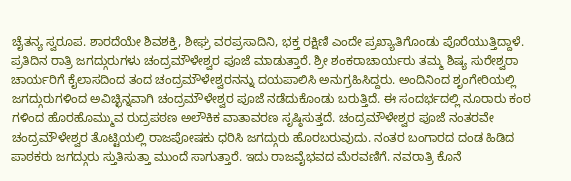ಚೈತನ್ಯ ಸ್ವರೂಪ. ಶಾರದೆಯೇ ಶಿವಶಕ್ತಿ, ಶೀಘ್ರ ವರಪ್ರಸಾದಿನಿ, ಭಕ್ತ ರಕ್ಷಿಣಿ ಎಂದೇ ಪ್ರಖ್ಯಾತಿಗೊಂಡು ಪೊರೆಯುತ್ತಿದ್ದಾಳೆ.
ಪ್ರತಿದಿನ ರಾತ್ರಿ ಜಗದ್ಗುರುಗಳು ಚಂದ್ರಮೌಳೇಶ್ವರ ಪೂಜೆ ಮಾಡುತ್ತಾರೆ. ಶ್ರೀ ಶಂಕರಾಚಾರ್ಯರು ತಮ್ಮ ಶಿಷ್ಯ ಸುರೇಶ್ವರಾ ಚಾರ್ಯರಿಗೆ ಕೈಲಾಸದಿಂದ ತಂದ ಚಂದ್ರಮೌಳೇಶ್ವರನನ್ನು ದಯಪಾಲಿಸಿ ಅನುಗ್ರಹಿಸಿದ್ದರು. ಅಂದಿನಿಂದ ಶೃಂಗೇರಿಯಲ್ಲಿ ಜಗದ್ಗುರುಗಳಿಂದ ಅವಿಚ್ಛಿನ್ನವಾಗಿ ಚಂದ್ರಮೌಳೇಶ್ವರ ಪೂಜೆ ನಡೆದುಕೊಂಡು ಬರುತ್ತಿದೆ. ಈ ಸಂದರ್ಭದಲ್ಲಿ ನೂರಾರು ಕಂಠ ಗಳಿಂದ ಹೊರಹೊಮ್ಮುವ ರುದ್ರಪಠಣ ಅಲೌಕಿಕ ವಾತಾವರಣ ಸೃಷ್ಠಿಸುತ್ತದೆ. ಚಂದ್ರಮೌಳೇಶ್ವರ ಪೂಜೆ ನಂತರವೇ ಚಂದ್ರಮೌಳೇಶ್ವರ ತೊಟ್ಟಿಯಲ್ಲಿ ರಾಜಪೋಷಕು ಧರಿಸಿ ಜಗದ್ಗುರು ಹೊರಬರುವುದು. ನಂತರ ಬಂಗಾರದ ದಂಡ ಹಿಡಿದ ಪಾಠಕರು ಜಗದ್ಗುರು ಸ್ತುತಿಸುತ್ತಾ ಮುಂದೆ ಸಾಗುತ್ತಾರೆ. ಇದು ರಾಜವೈಭವದ ಮೆರವಣಿಗೆ. ನವರಾತ್ರಿ ಕೊನೆ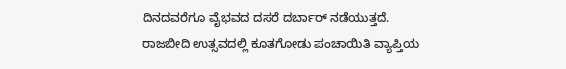ದಿನದವರೆಗೂ ವೈಭವದ ದಸರೆ ದರ್ಬಾರ್ ನಡೆಯುತ್ತದೆ.
ರಾಜಬೀದಿ ಉತ್ಸವದಲ್ಲಿ ಕೂತಗೋಡು ಪಂಚಾಯಿತಿ ವ್ಯಾಪ್ತಿಯ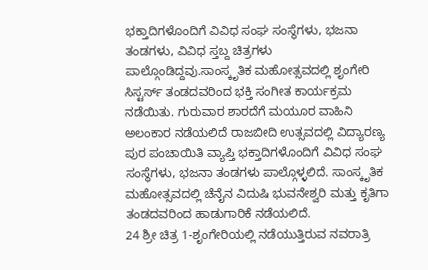ಭಕ್ತಾದಿಗಳೊಂದಿಗೆ ವಿವಿಧ ಸಂಘ ಸಂಸ್ಥೆಗಳು, ಭಜನಾ ತಂಡಗಳು, ವಿವಿಧ ಸ್ತಬ್ದ ಚಿತ್ರಗಳು ಪಾಲ್ಗೊಂಡಿದ್ದವು.ಸಾಂಸ್ಕೃತಿಕ ಮಹೋತ್ಸವದಲ್ಲಿ ಶೃಂಗೇರಿ ಸಿಸ್ಟರ್ಸ್ ತಂಡದವರಿಂದ ಭಕ್ತಿ ಸಂಗೀತ ಕಾರ್ಯಕ್ರಮ ನಡೆಯಿತು. ಗುರುವಾರ ಶಾರದೆಗೆ ಮಯೂರ ವಾಹಿನಿ ಅಲಂಕಾರ ನಡೆಯಲಿದೆ ರಾಜಬೀದಿ ಉತ್ಸವದಲ್ಲಿ ವಿದ್ಯಾರಣ್ಯ ಪುರ ಪಂಚಾಯಿತಿ ವ್ಯಾಪ್ತಿ ಭಕ್ತಾದಿಗಳೊಂದಿಗೆ ವಿವಿಧ ಸಂಘ ಸಂಸ್ಥೆಗಳು, ಭಜನಾ ತಂಡಗಳು ಪಾಲ್ಗೊಳ್ಳಲಿದೆ. ಸಾಂಸ್ಕೃತಿಕ ಮಹೋತ್ಸವದಲ್ಲಿ ಚೆನೈನ ವಿದುಷಿ ಭುವನೇಶ್ವರಿ ಮತ್ತು ಕೃತಿಗಾ ತಂಡದವರಿಂದ ಹಾಡುಗಾರಿಕೆ ನಡೆಯಲಿದೆ.
24 ಶ್ರೀ ಚಿತ್ರ 1-ಶೃಂಗೇರಿಯಲ್ಲಿ ನಡೆಯುತ್ತಿರುವ ನವರಾತ್ರಿ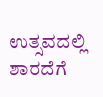ಉತ್ಸವದಲ್ಲಿ ಶಾರದೆಗೆ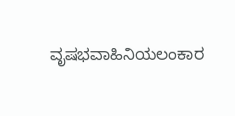ವೃಷಭವಾಹಿನಿಯಲಂಕಾರ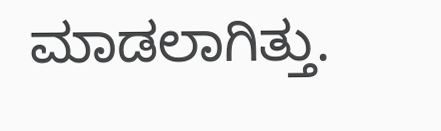ಮಾಡಲಾಗಿತ್ತು.